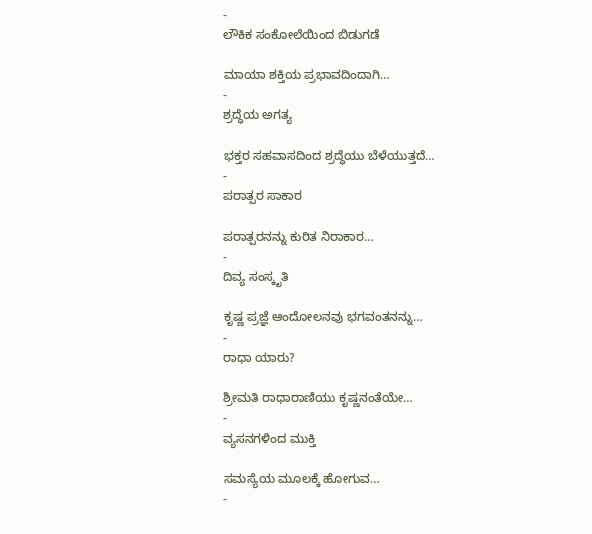-
ಲೌಕಿಕ ಸಂಕೋಲೆಯಿಂದ ಬಿಡುಗಡೆ

ಮಾಯಾ ಶಕ್ತಿಯ ಪ್ರಭಾವದಿಂದಾಗಿ…
-
ಶ್ರದ್ಧೆಯ ಅಗತ್ಯ

ಭಕ್ತರ ಸಹವಾಸದಿಂದ ಶ್ರದ್ಧೆಯು ಬೆಳೆಯುತ್ತದೆ…
-
ಪರಾತ್ಪರ ಸಾಕಾರ

ಪರಾತ್ಪರನನ್ನು ಕುರಿತ ನಿರಾಕಾರ…
-
ದಿವ್ಯ ಸಂಸ್ಕೃತಿ

ಕೃಷ್ಣ ಪ್ರಜ್ಞೆ ಆಂದೋಲನವು ಭಗವಂತನನ್ನು…
-
ರಾಧಾ ಯಾರು?

ಶ್ರೀಮತಿ ರಾಧಾರಾಣಿಯು ಕೃಷ್ಣನಂತೆಯೇ…
-
ವ್ಯಸನಗಳಿಂದ ಮುಕ್ತಿ

ಸಮಸ್ಯೆಯ ಮೂಲಕ್ಕೆ ಹೋಗುವ…
-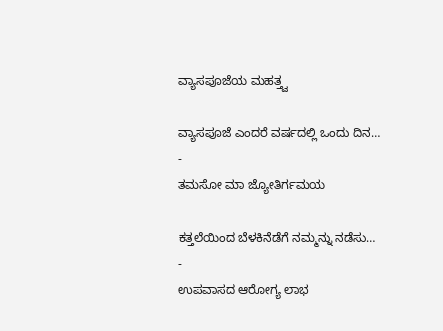ವ್ಯಾಸಪೂಜೆಯ ಮಹತ್ತ್ವ

ವ್ಯಾಸಪೂಜೆ ಎಂದರೆ ವರ್ಷದಲ್ಲಿ ಒಂದು ದಿನ…
-
ತಮಸೋ ಮಾ ಜ್ಯೋತಿರ್ಗಮಯ

ಕತ್ತಲೆಯಿಂದ ಬೆಳಕಿನೆಡೆಗೆ ನಮ್ಮನ್ನು ನಡೆಸು…
-
ಉಪವಾಸದ ಆರೋಗ್ಯ ಲಾಭ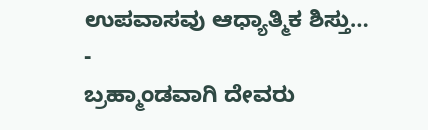ಉಪವಾಸವು ಆಧ್ಯಾತ್ಮಿಕ ಶಿಸ್ತು…
-
ಬ್ರಹ್ಮಾಂಡವಾಗಿ ದೇವರು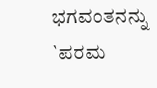ಭಗವಂತನನ್ನು `ಪರಮ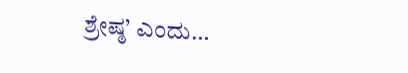ಶ್ರೇಷ್ಠ’ ಎಂದು…